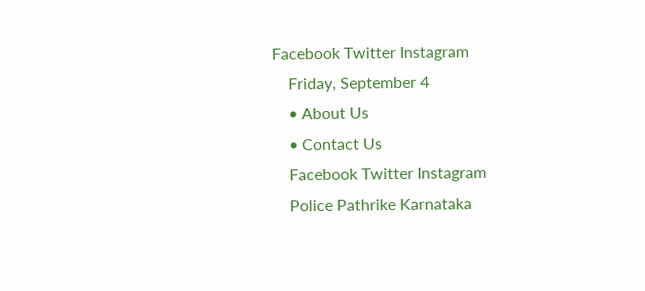Facebook Twitter Instagram
    Friday, September 4
    • About Us
    • Contact Us
    Facebook Twitter Instagram
    Police Pathrike Karnataka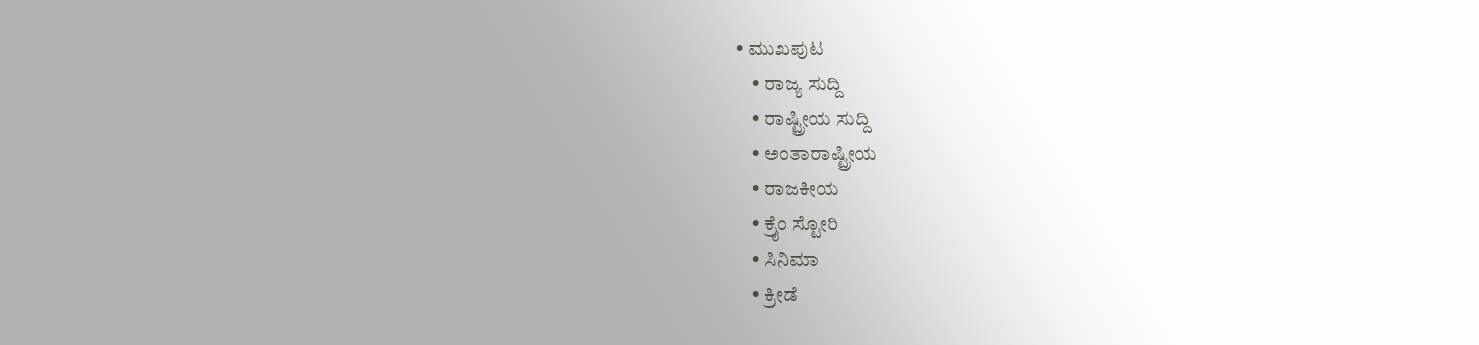• ಮುಖಪುಟ
    • ರಾಜ್ಯ ಸುದ್ದಿ
    • ರಾಷ್ಟ್ರೀಯ ಸುದ್ದಿ
    • ಅಂತಾರಾಷ್ಟ್ರೀಯ
    • ರಾಜಕೀಯ
    • ಕ್ರೈಂ ಸ್ಟೋರಿ
    • ಸಿನಿಮಾ
    • ಕ್ರೀಡೆ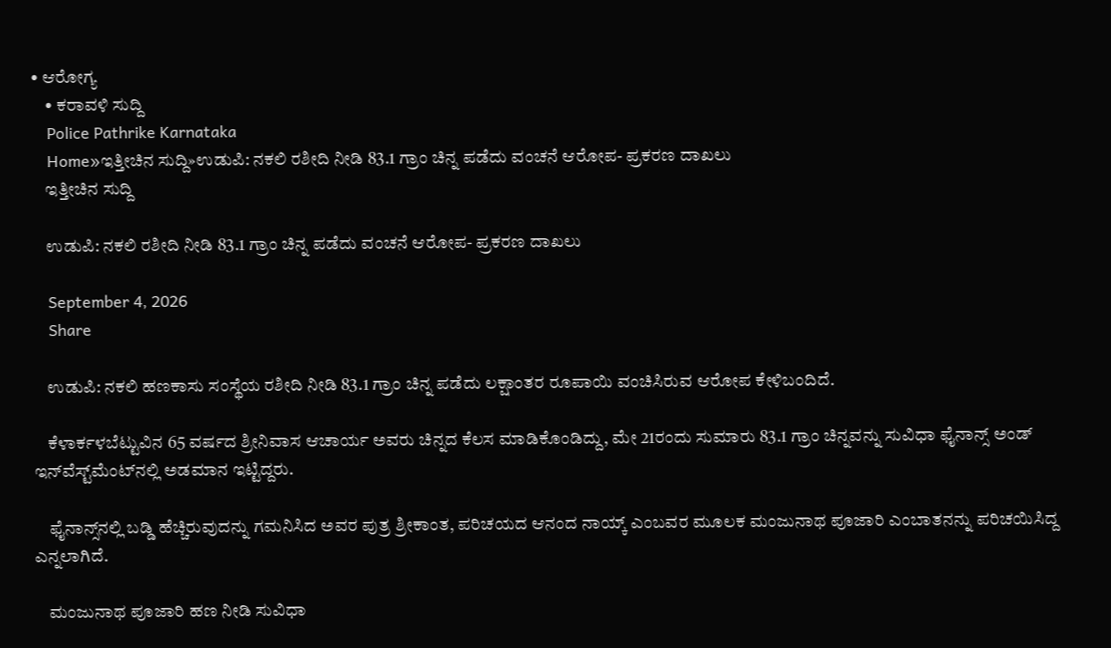• ಆರೋಗ್ಯ
    • ಕರಾವಳಿ ಸುದ್ದಿ
    Police Pathrike Karnataka
    Home»ಇತ್ತೀಚಿನ ಸುದ್ದಿ»ಉಡುಪಿ: ನಕಲಿ ರಶೀದಿ ನೀಡಿ 83.1 ಗ್ರಾಂ ಚಿನ್ನ ಪಡೆದು ವಂಚನೆ ಆರೋಪ- ಪ್ರಕರಣ ದಾಖಲು
    ಇತ್ತೀಚಿನ ಸುದ್ದಿ

    ಉಡುಪಿ: ನಕಲಿ ರಶೀದಿ ನೀಡಿ 83.1 ಗ್ರಾಂ ಚಿನ್ನ ಪಡೆದು ವಂಚನೆ ಆರೋಪ- ಪ್ರಕರಣ ದಾಖಲು

    September 4, 2026
    Share

    ಉಡುಪಿ: ನಕಲಿ ಹಣಕಾಸು ಸಂಸ್ಥೆಯ ರಶೀದಿ ನೀಡಿ 83.1 ಗ್ರಾಂ ಚಿನ್ನ ಪಡೆದು ಲಕ್ಷಾಂತರ ರೂಪಾಯಿ ವಂಚಿಸಿರುವ ಆರೋಪ ಕೇಳಿಬಂದಿದೆ.

    ಕೆಳಾರ್ಕಳಬೆಟ್ಟುವಿನ 65 ವರ್ಷದ ಶ್ರೀನಿವಾಸ ಆಚಾರ್ಯ ಅವರು ಚಿನ್ನದ ಕೆಲಸ ಮಾಡಿಕೊಂಡಿದ್ದು, ಮೇ 21ರಂದು ಸುಮಾರು 83.1 ಗ್ರಾಂ ಚಿನ್ನವನ್ನು ಸುವಿಧಾ ಫೈನಾನ್ಸ್‌ ಅಂಡ್ ಇನ್‌ವೆಸ್ಟ್‌ಮೆಂಟ್‌ನಲ್ಲಿ ಅಡಮಾನ ಇಟ್ಟಿದ್ದರು.

    ಫೈನಾನ್ಸ್‌ನಲ್ಲಿ ಬಡ್ಡಿ ಹೆಚ್ಚಿರುವುದನ್ನು ಗಮನಿಸಿದ ಅವರ ಪುತ್ರ ಶ್ರೀಕಾಂತ, ಪರಿಚಯದ ಆನಂದ ನಾಯ್ಕ್‌ ಎಂಬವರ ಮೂಲಕ ಮಂಜುನಾಥ ಪೂಜಾರಿ ಎಂಬಾತನನ್ನು ಪರಿಚಯಿಸಿದ್ದ ಎನ್ನಲಾಗಿದೆ.

    ಮಂಜುನಾಥ ಪೂಜಾರಿ ಹಣ ನೀಡಿ ಸುವಿಧಾ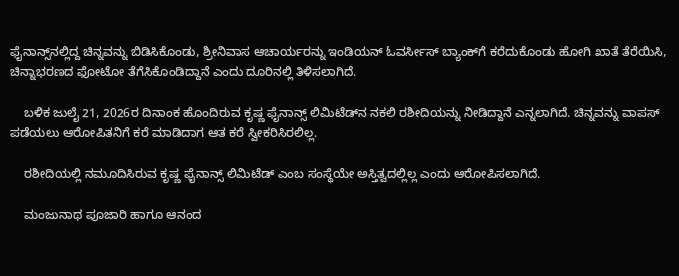ಫೈನಾನ್ಸ್‌ನಲ್ಲಿದ್ದ ಚಿನ್ನವನ್ನು ಬಿಡಿಸಿಕೊಂಡು, ಶ್ರೀನಿವಾಸ ಆಚಾರ್ಯರನ್ನು ಇಂಡಿಯನ್ ಓವರ್ಸೀಸ್ ಬ್ಯಾಂಕ್‌ಗೆ ಕರೆದುಕೊಂಡು ಹೋಗಿ ಖಾತೆ ತೆರೆಯಿಸಿ, ಚಿನ್ನಾಭರಣದ ಫೋಟೋ ತೆಗೆಸಿಕೊಂಡಿದ್ದಾನೆ ಎಂದು ದೂರಿನಲ್ಲಿ ತಿಳಿಸಲಾಗಿದೆ.

    ಬಳಿಕ ಜುಲೈ 21, 2026ರ ದಿನಾಂಕ ಹೊಂದಿರುವ ಕೃಷ್ಣ ಫೈನಾನ್ಸ್‌ ಲಿಮಿಟೆಡ್‌ನ ನಕಲಿ ರಶೀದಿಯನ್ನು ನೀಡಿದ್ದಾನೆ ಎನ್ನಲಾಗಿದೆ. ಚಿನ್ನವನ್ನು ವಾಪಸ್ ಪಡೆಯಲು ಆರೋಪಿತನಿಗೆ ಕರೆ ಮಾಡಿದಾಗ ಆತ ಕರೆ ಸ್ವೀಕರಿಸಿರಲಿಲ್ಲ.

    ರಶೀದಿಯಲ್ಲಿ ನಮೂದಿಸಿರುವ ಕೃಷ್ಣ ಫೈನಾನ್ಸ್‌ ಲಿಮಿಟೆಡ್‌ ಎಂಬ ಸಂಸ್ಥೆಯೇ ಅಸ್ತಿತ್ವದಲ್ಲಿಲ್ಲ ಎಂದು ಆರೋಪಿಸಲಾಗಿದೆ.

    ಮಂಜುನಾಥ ಪೂಜಾರಿ ಹಾಗೂ ಆನಂದ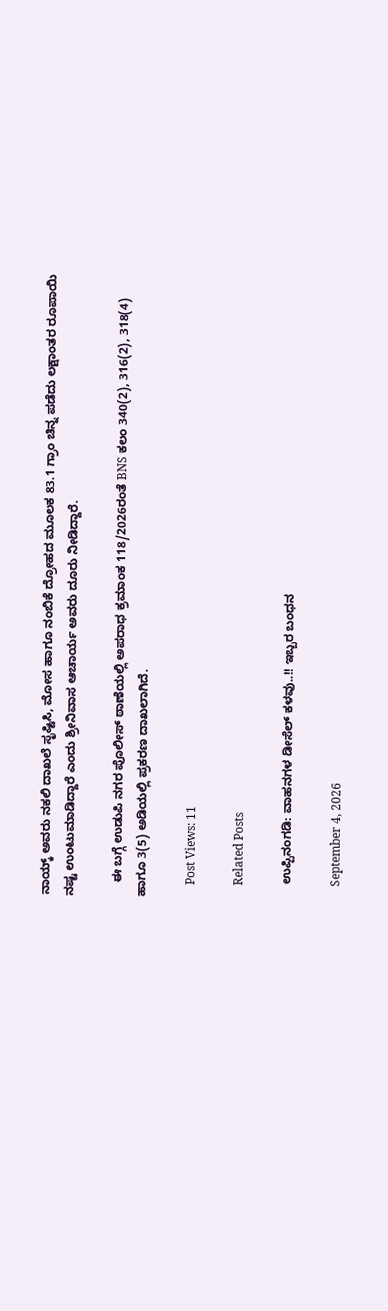ನಾಯ್ಕ್‌ ಅವರು ನಕಲಿ ದಾಖಲೆ ಸೃಷ್ಟಿಸಿ, ಮೋಸ ಹಾಗೂ ನಂಬಿಕೆ ದ್ರೋಹದ ಮೂಲಕ 83.1 ಗ್ರಾಂ ಚಿನ್ನ ಪಡೆದು ಲಕ್ಷಾಂತರ ರೂಪಾಯಿ ನಷ್ಟ ಉಂಟುಮಾಡಿದ್ದಾರೆ ಎಂದು ಶ್ರೀನಿವಾಸ ಆಚಾರ್ಯ ಅವರು ದೂರು ನೀಡಿದ್ದಾರೆ.

    ಈ ಬಗ್ಗೆ ಉಡುಪಿ ನಗರ ಪೊಲೀಸ್ ಠಾಣೆಯಲ್ಲಿ ಅಪರಾಧ ಕ್ರಮಾಂಕ 118/2026ರಂತೆ BNS ಕಲಂ 340(2), 316(2), 318(4) ಹಾಗೂ 3(5) ಅಡಿಯಲ್ಲಿ ಪ್ರಕರಣ ದಾಖಲಾಗಿದೆ.

    Post Views: 11

    Related Posts

    ಉಪ್ಪಿನಂಗಡಿ: ವಾಹನಗಳ ಡೀಸೆಲ್ ಕಳವು..!! ಇಬ್ಬರ ಬಂಧನ

    September 4, 2026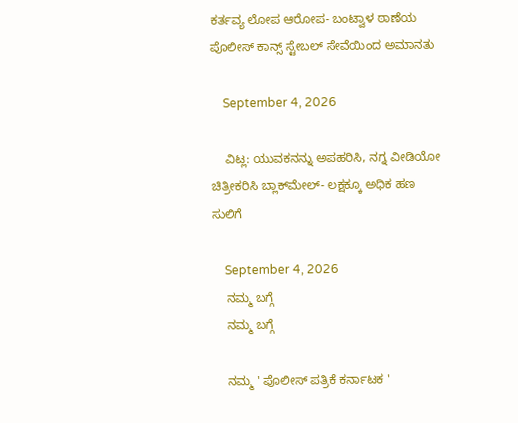ಕರ್ತವ್ಯ ಲೋಪ ಆರೋಪ- ಬಂಟ್ವಾಳ ಠಾಣೆಯ ಪೊಲೀಸ್ ಕಾನ್ಸ್ ಸ್ಟೇಬಲ್ ಸೇವೆಯಿಂದ ಅಮಾನತು

    September 4, 2026

    ವಿಟ್ಲ: ಯುವಕನನ್ನು ಅಪಹರಿಸಿ, ನಗ್ನ ವೀಡಿಯೋ ಚಿತ್ರೀಕರಿಸಿ ಬ್ಲಾಕ್‌ಮೇಲ್- ಲಕ್ಷಕ್ಕೂ ಅಧಿಕ ಹಣ ಸುಲಿಗೆ

    September 4, 2026
    ನಮ್ಮ ಬಗ್ಗೆ
    ನಮ್ಮ ಬಗ್ಗೆ

    ನಮ್ಮ ' ಪೊಲೀಸ್ ಪತ್ರಿಕೆ ಕರ್ನಾಟಕ '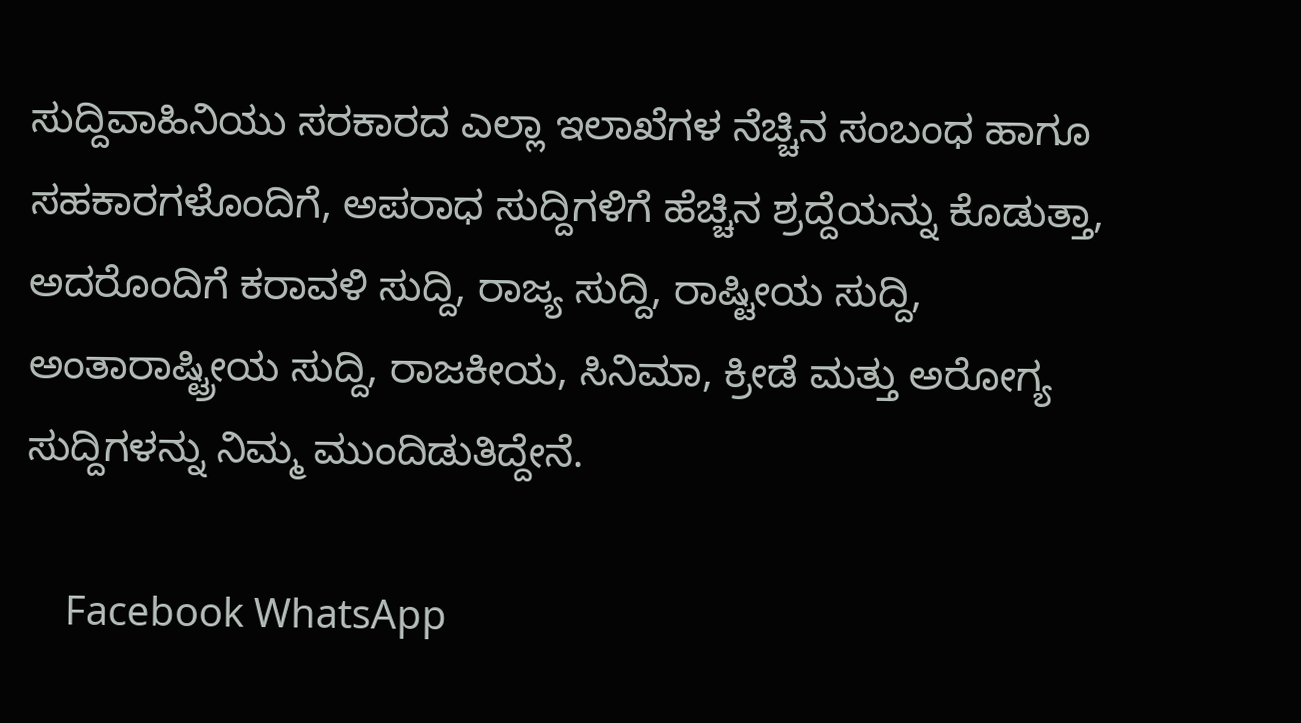ಸುದ್ದಿವಾಹಿನಿಯು ಸರಕಾರದ ಎಲ್ಲಾ ಇಲಾಖೆಗಳ ನೆಚ್ಚಿನ ಸಂಬಂಧ ಹಾಗೂ ಸಹಕಾರಗಳೊಂದಿಗೆ, ಅಪರಾಧ ಸುದ್ದಿಗಳಿಗೆ ಹೆಚ್ಚಿನ ಶ್ರದ್ದೆಯನ್ನು ಕೊಡುತ್ತಾ, ಅದರೊಂದಿಗೆ ಕರಾವಳಿ ಸುದ್ದಿ, ರಾಜ್ಯ ಸುದ್ದಿ, ರಾಷ್ಟೀಯ ಸುದ್ದಿ, ಅಂತಾರಾಷ್ಟ್ರೀಯ ಸುದ್ದಿ, ರಾಜಕೀಯ, ಸಿನಿಮಾ, ಕ್ರೀಡೆ ಮತ್ತು ಅರೋಗ್ಯ ಸುದ್ದಿಗಳನ್ನು ನಿಮ್ಮ ಮುಂದಿಡುತಿದ್ದೇನೆ.

    Facebook WhatsApp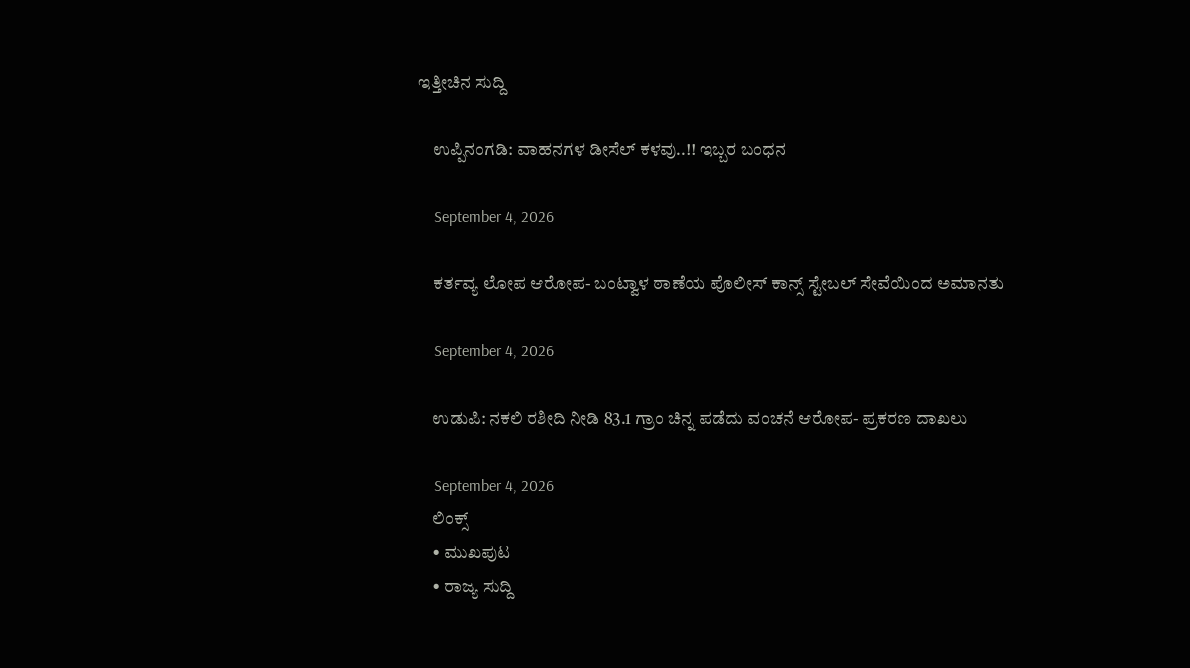ಇತ್ತೀಚಿನ ಸುದ್ದಿ

    ಉಪ್ಪಿನಂಗಡಿ: ವಾಹನಗಳ ಡೀಸೆಲ್ ಕಳವು..!! ಇಬ್ಬರ ಬಂಧನ

    September 4, 2026

    ಕರ್ತವ್ಯ ಲೋಪ ಆರೋಪ- ಬಂಟ್ವಾಳ ಠಾಣೆಯ ಪೊಲೀಸ್ ಕಾನ್ಸ್ ಸ್ಟೇಬಲ್ ಸೇವೆಯಿಂದ ಅಮಾನತು

    September 4, 2026

    ಉಡುಪಿ: ನಕಲಿ ರಶೀದಿ ನೀಡಿ 83.1 ಗ್ರಾಂ ಚಿನ್ನ ಪಡೆದು ವಂಚನೆ ಆರೋಪ- ಪ್ರಕರಣ ದಾಖಲು

    September 4, 2026
    ಲಿಂಕ್ಸ್
    • ಮುಖಪುಟ
    • ರಾಜ್ಯ ಸುದ್ದಿ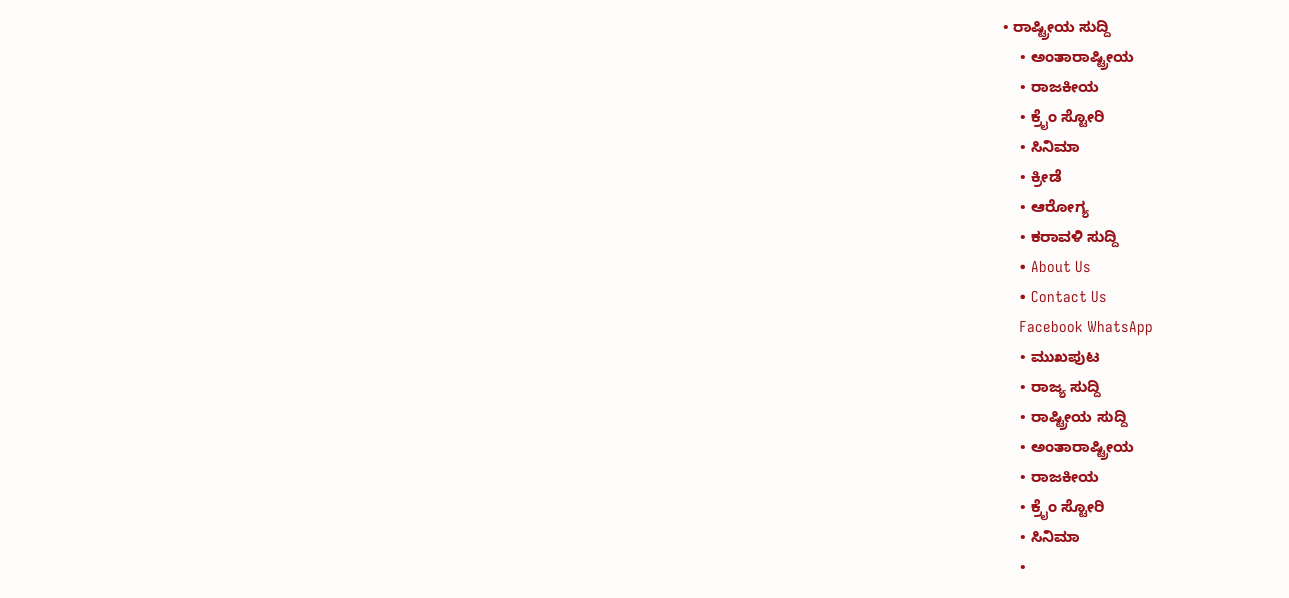• ರಾಷ್ಟ್ರೀಯ ಸುದ್ದಿ
    • ಅಂತಾರಾಷ್ಟ್ರೀಯ
    • ರಾಜಕೀಯ
    • ಕ್ರೈಂ ಸ್ಟೋರಿ
    • ಸಿನಿಮಾ
    • ಕ್ರೀಡೆ
    • ಆರೋಗ್ಯ
    • ಕರಾವಳಿ ಸುದ್ದಿ
    • About Us
    • Contact Us
    Facebook WhatsApp
    • ಮುಖಪುಟ
    • ರಾಜ್ಯ ಸುದ್ದಿ
    • ರಾಷ್ಟ್ರೀಯ ಸುದ್ದಿ
    • ಅಂತಾರಾಷ್ಟ್ರೀಯ
    • ರಾಜಕೀಯ
    • ಕ್ರೈಂ ಸ್ಟೋರಿ
    • ಸಿನಿಮಾ
    •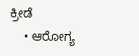ಕ್ರೀಡೆ
    • ಆರೋಗ್ಯ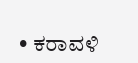• ಕರಾವಳಿ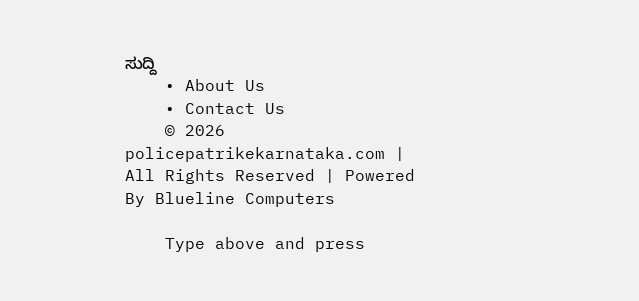ಸುದ್ದಿ
    • About Us
    • Contact Us
    © 2026 policepatrikekarnataka.com | All Rights Reserved | Powered By Blueline Computers

    Type above and press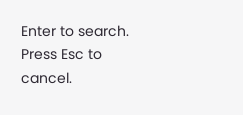Enter to search. Press Esc to cancel.